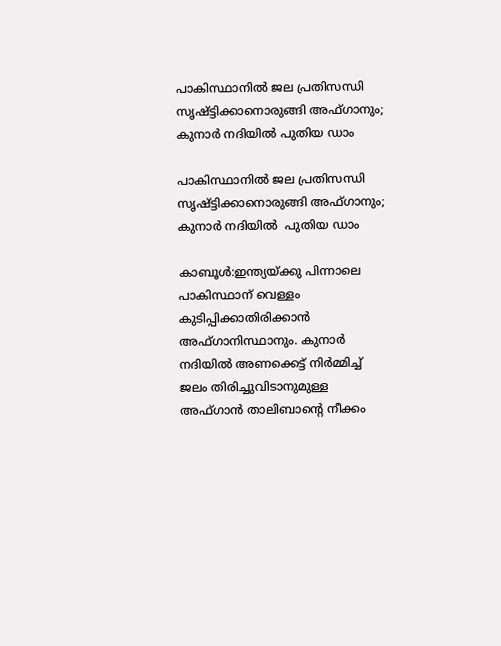പാകിസ്ഥാനിൽ ജല പ്രതിസന്ധി സൃഷ്ട്ടിക്കാനൊരുങ്ങി അഫ്ഗാനും; കുനാര്‍ നദിയില്‍ പുതിയ ഡാം

പാകിസ്ഥാനിൽ ജല പ്രതിസന്ധി സൃഷ്ട്ടിക്കാനൊരുങ്ങി അഫ്ഗാനും; കുനാര്‍ നദിയില്‍  പുതിയ ഡാം

കാബൂള്‍:ഇന്ത്യയ്ക്കു പിന്നാലെ പാകിസ്ഥാന് വെള്ളം കുടിപ്പിക്കാതിരിക്കാൻ  അഫ്ഗാനിസ്ഥാനും. കുനാര്‍ നദിയില്‍ അണക്കെട്ട് നിര്‍മ്മിച്ച് ജലം തിരിച്ചുവിടാനുമുള്ള അഫ്ഗാന്‍ താലിബാന്റെ നീക്കം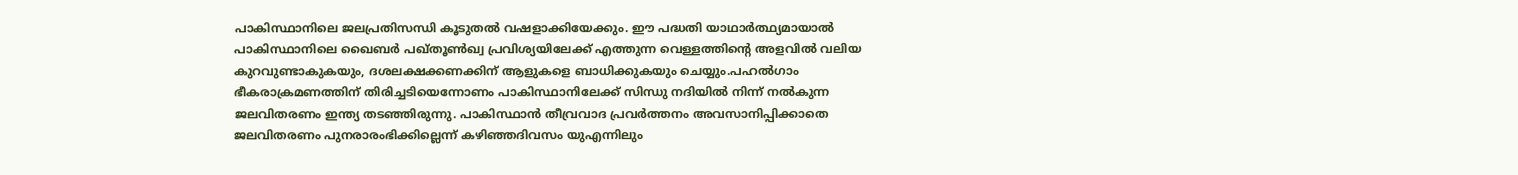പാകിസ്ഥാനിലെ ജലപ്രതിസന്ധി കൂടുതല്‍ വഷളാക്കിയേക്കും. ഈ പദ്ധതി യാഥാര്‍ത്ഥ്യമായാല്‍ പാകിസ്ഥാനിലെ ഖൈബര്‍ പഖ്തൂണ്‍ഖ്വ പ്രവിശ്യയിലേക്ക് എത്തുന്ന വെള്ളത്തിന്റെ അളവില്‍ വലിയ കുറവുണ്ടാകുകയും, ദശലക്ഷക്കണക്കിന് ആളുകളെ ബാധിക്കുകയും ചെയ്യും.പഹല്‍ഗാം ഭീകരാക്രമണത്തിന് തിരിച്ചടിയെന്നോണം പാകിസ്ഥാനിലേക്ക് സിന്ധു നദിയില്‍ നിന്ന് നല്‍കുന്ന ജലവിതരണം ഇന്ത്യ തടഞ്ഞിരുന്നു. പാകിസ്ഥാന്‍ തീവ്രവാദ പ്രവര്‍ത്തനം അവസാനിപ്പിക്കാതെ ജലവിതരണം പുനരാരംഭിക്കില്ലെന്ന് കഴിഞ്ഞദിവസം യുഎന്നിലും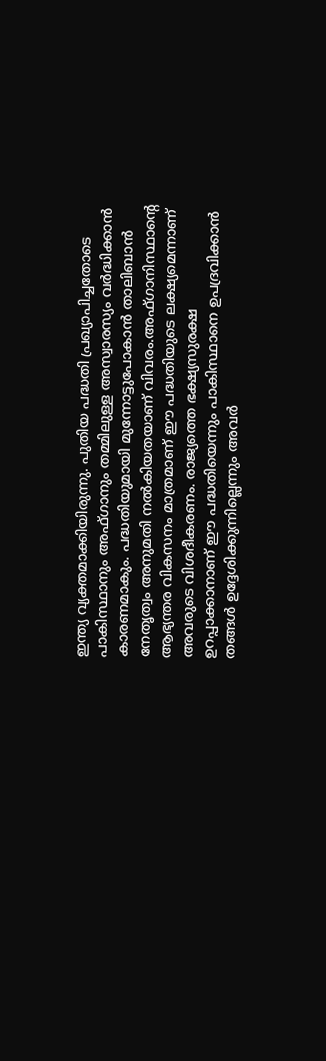ഇന്ത്യ വ്യക്തമാക്കിയിരുന്നു. പുതിയ പദ്ധതി പ്രഖ്യാപിച്ചതോടെ പാകിസ്ഥാനും അഫ്ഗാനും തമ്മിലുള്ള അസ്വാരസ്യം വര്‍ദ്ധിക്കാന്‍ കാരണമാകും. പദ്ധതിയുമായി മുന്നോട്ടുപോകാന്‍ താലിബാന്‍ നേതൃത്വം അനുമതി നല്‍കിയതയാണ് വിവരം.അഫ്ഗാനിസ്ഥാന്റെ ആഭ്യന്തര വികസനം മാത്രമാണ് ഈ പദ്ധതിയുടെ ലക്ഷ്യമെന്നാണ് അവരുടെ വിശദീകരണം. രാജ്യത്തെ ഭക്ഷ്യസുരക്ഷ ഉറപ്പാക്കാനാണ് ഈ പദ്ധതിയെന്നും പാകിസ്ഥാനെ ഉപദ്രവിക്കാന്‍ തങ്ങള്‍ ഉദ്ദേശിക്കുന്നില്ലെന്നും അവര്‍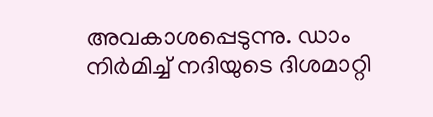അവകാശപ്പെടുന്നു. ഡാം നിര്‍മിച്ച് നദിയുടെ ദിശമാറ്റി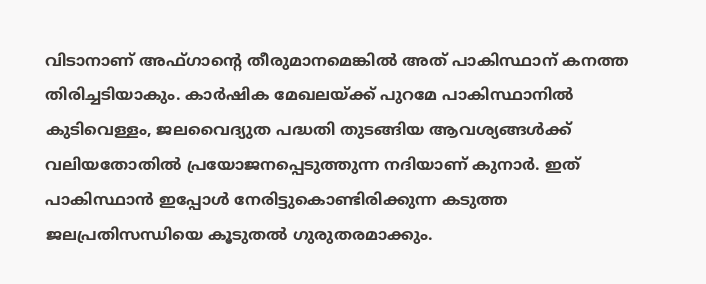വിടാനാണ് അഫ്ഗാന്റെ തീരുമാനമെങ്കില്‍ അത് പാകിസ്ഥാന് കനത്ത തിരിച്ചടിയാകും. കാര്‍ഷിക മേഖലയ്ക്ക് പുറമേ പാകിസ്ഥാനില്‍ കുടിവെള്ളം, ജലവൈദ്യുത പദ്ധതി തുടങ്ങിയ ആവശ്യങ്ങള്‍ക്ക് വലിയതോതില്‍ പ്രയോജനപ്പെടുത്തുന്ന നദിയാണ് കുനാര്‍. ഇത് പാകിസ്ഥാന്‍ ഇപ്പോള്‍ നേരിട്ടുകൊണ്ടിരിക്കുന്ന കടുത്ത ജലപ്രതിസന്ധിയെ കൂടുതല്‍ ഗുരുതരമാക്കും.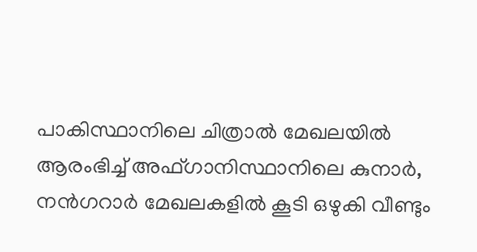പാകിസ്ഥാനിലെ ചിത്രാല്‍ മേഖലയില്‍ ആരംഭിച്ച് അഫ്ഗാനിസ്ഥാനിലെ കുനാര്‍, നന്‍ഗറാര്‍ മേഖലകളില്‍ കൂടി ഒഴുകി വീണ്ടും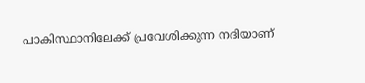പാകിസ്ഥാനിലേക്ക് പ്രവേശിക്കുന്ന നദിയാണ്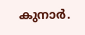കുനാര്‍.